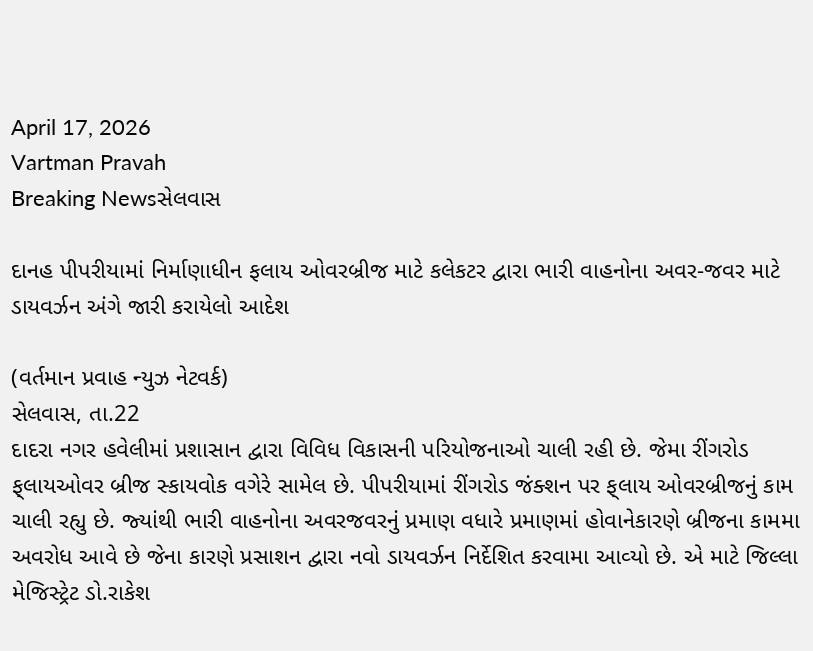April 17, 2026
Vartman Pravah
Breaking Newsસેલવાસ

દાનહ પીપરીયામાં નિર્માણાધીન ફલાય ઓવરબ્રીજ માટે કલેકટર દ્વારા ભારી વાહનોના અવર-જવર માટે ડાયવર્ઝન અંગે જારી કરાયેલો આદેશ

(વર્તમાન પ્રવાહ ન્‍યુઝ નેટવર્ક)
સેલવાસ, તા.22
દાદરા નગર હવેલીમાં પ્રશાસાન દ્વારા વિવિધ વિકાસની પરિયોજનાઓ ચાલી રહી છે. જેમા રીંગરોડ ફ્‌લાયઓવર બ્રીજ સ્‍કાયવોક વગેરે સામેલ છે. પીપરીયામાં રીંગરોડ જંક્‍શન પર ફ્‌લાય ઓવરબ્રીજનું કામ ચાલી રહ્યુ છે. જ્‍યાંથી ભારી વાહનોના અવરજવરનું પ્રમાણ વધારે પ્રમાણમાં હોવાનેકારણે બ્રીજના કામમા અવરોધ આવે છે જેના કારણે પ્રસાશન દ્વારા નવો ડાયવર્ઝન નિર્દેશિત કરવામા આવ્‍યો છે. એ માટે જિલ્લા મેજિસ્‍ટ્રેટ ડો.રાકેશ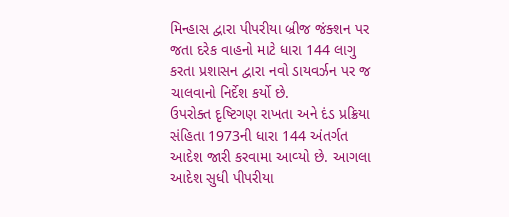મિન્‍હાસ દ્વારા પીપરીયા બ્રીજ જંક્‍શન પર જતા દરેક વાહનો માટે ધારા 144 લાગુ કરતા પ્રશાસન દ્વારા નવો ડાયવર્ઝન પર જ ચાલવાનો નિર્દેશ કર્યો છે.
ઉપરોક્‍ત દૃષ્ટિગણ રાખતા અને દંડ પ્રક્રિયા સંહિતા 1973ની ધારા 144 અંતર્ગત આદેશ જારી કરવામા આવ્‍યો છે. આગલા આદેશ સુધી પીપરીયા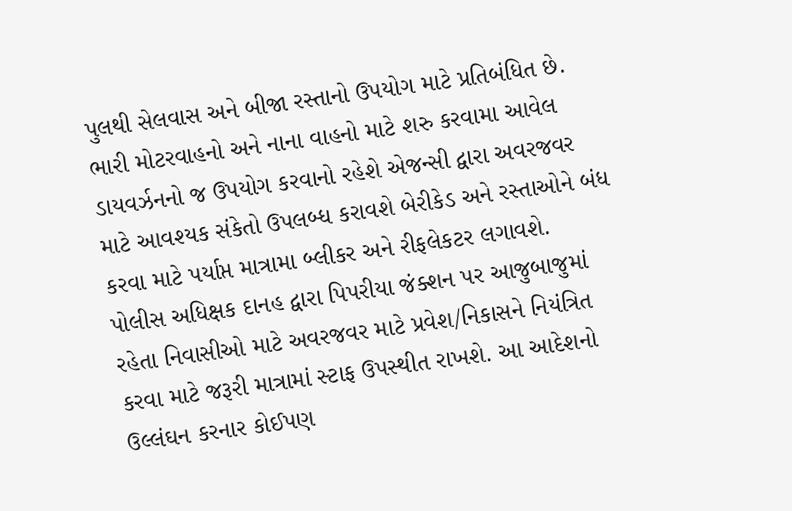પુલથી સેલવાસ અને બીજા રસ્‍તાનો ઉપયોગ માટે પ્રતિબંધિત છે. ભારી મોટરવાહનો અને નાના વાહનો માટે શરુ કરવામા આવેલ ડાયવર્ઝનનો જ ઉપયોગ કરવાનો રહેશે એજન્‍સી દ્વારા અવરજવર માટે આવશ્‍યક સંકેતો ઉપલબ્‍ધ કરાવશે બેરીકેડ અને રસ્‍તાઓને બંધ કરવા માટે પર્યાપ્ત માત્રામા બ્‍લીકર અને રીફલેકટર લગાવશે.
પોલીસ અધિક્ષક દાનહ દ્વારા પિપરીયા જંક્‍શન પર આજુબાજુમાં રહેતા નિવાસીઓ માટે અવરજવર માટે પ્રવેશ/નિકાસને નિયંત્રિત કરવા માટે જરૂરી માત્રામાં સ્‍ટાફ ઉપસ્‍થીત રાખશે. આ આદેશનો ઉલ્લંઘન કરનાર કોઈપણ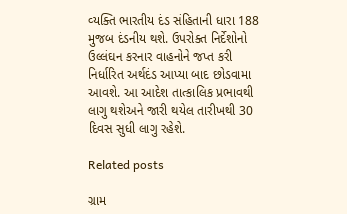વ્‍યક્‍તિ ભારતીય દંડ સંહિતાની ધારા 188 મુજબ દંડનીય થશે. ઉપરોક્‍ત નિર્દેશોનો ઉલ્લંઘન કરનાર વાહનોને જપ્ત કરી નિર્ધારિત અર્થદંડ આપ્‍યા બાદ છોડવામા આવશે. આ આદેશ તાત્‍કાલિક પ્રભાવથી લાગુ થશેઅને જારી થયેલ તારીખથી 30 દિવસ સુધી લાગુ રહેશે.

Related posts

ગ્રામ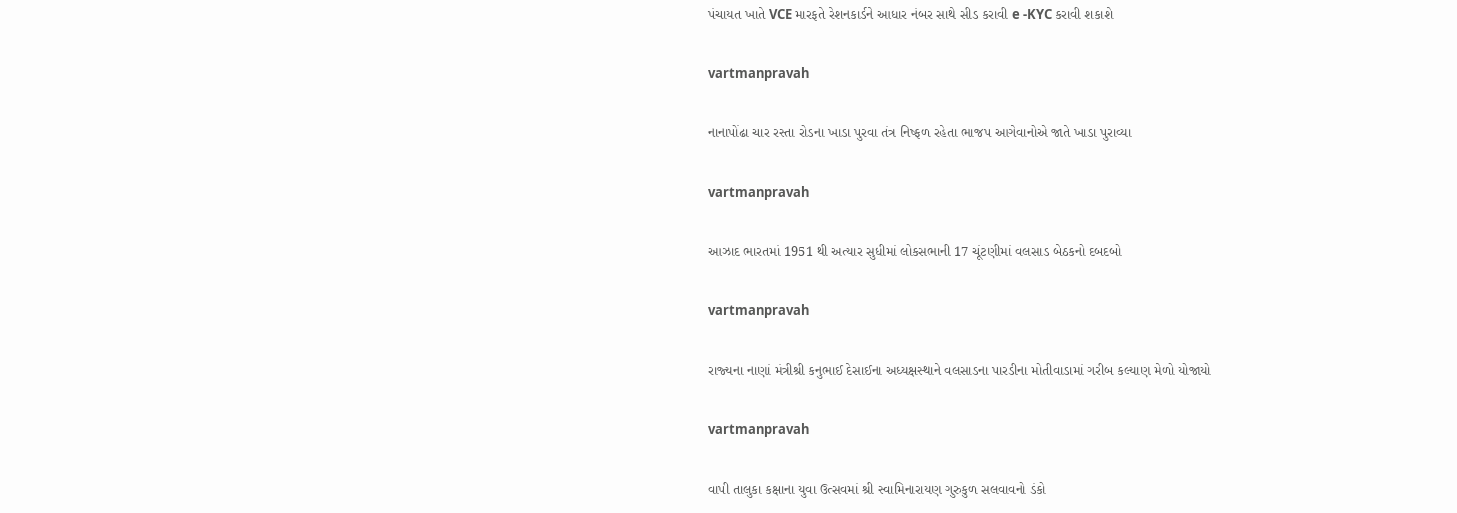પંચાયત ખાતે VCE મારફતે રેશનકાર્ડને આધાર નંબર સાથે સીડ કરાવી e -KYC કરાવી શકાશે

vartmanpravah

નાનાપોંઢા ચાર રસ્‍તા રોડના ખાડા પુરવા તંત્ર નિષ્‍ફળ રહેતા ભાજપ આગેવાનોએ જાતે ખાડા પુરાવ્‍યા

vartmanpravah

આઝાદ ભારતમાં 1951 થી અત્‍યાર સુધીમાં લોકસભાની 17 ચૂંટણીમાં વલસાડ બેઠકનો દબદબો

vartmanpravah

રાજ્‍યના નાણાં મંત્રીશ્રી કનુભાઈ દેસાઈના અધ્‍યક્ષસ્‍થાને વલસાડના પારડીના મોતીવાડામાં ગરીબ કલ્‍યાણ મેળો યોજાયો

vartmanpravah

વાપી તાલુકા કક્ષાના યુવા ઉત્‍સવમાં શ્રી સ્‍વામિનારાયણ ગુરુકુળ સલવાવનો ડંકો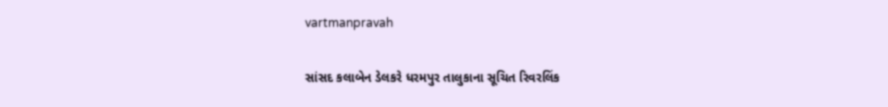vartmanpravah

સાંસદ કલાબેન ડેલકરે ધરમપુર તાલુકાના સૂચિત રિવરલિંક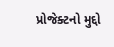પ્રોજેક્‍ટનો મુદ્દો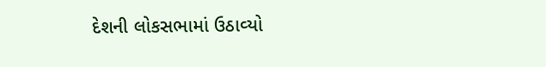દેશની લોકસભામાં ઉઠાવ્‍યો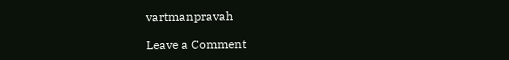vartmanpravah

Leave a Comment